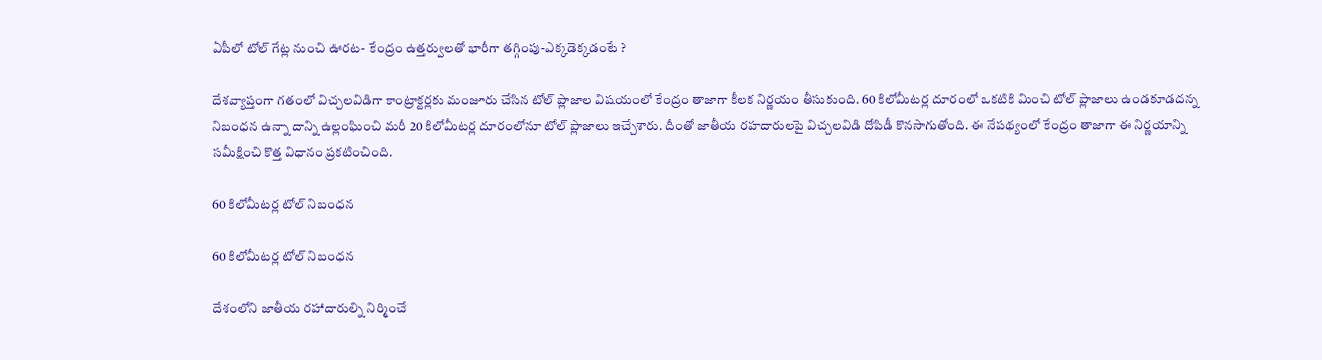ఏపీలో టోల్ గేట్ల నుంచి ఊరట- కేంద్రం ఉత్తర్వులతో భారీగా తగ్గింపు-ఎక్కడెక్కడంటే ?

దేశవ్యాప్తంగా గతంలో విచ్చలవిడిగా కాంట్రాక్టర్లకు మంజూరు చేసిన టోల్ ప్లాజాల విషయంలో కేంద్రం తాజాగా కీలక నిర్ణయం తీసుకుంది. 60 కిలోమీటర్ల దూరంలో ఒకటికి మించి టోల్ ప్లాజాలు ఉండకూడదన్న నిబంధన ఉన్నా దాన్ని ఉల్లంఘించి మరీ 20 కిలోమీటర్ల దూరంలోనూ టోల్ ప్లాజాలు ఇచ్చేశారు. దీంతో జాతీయ రహదారులపై విచ్చలవిడి దోపిడీ కొనసాగుతోంది. ఈ నేపథ్యంలో కేంద్రం తాజాగా ఈ నిర్ణయాన్ని సమీక్షించి కొత్త విధానం ప్రకటించింది.

60 కిలోమీటర్ల టోల్ నిబంధన

60 కిలోమీటర్ల టోల్ నిబంధన

దేశంలోని జాతీయ రహాదారుల్ని నిర్మించే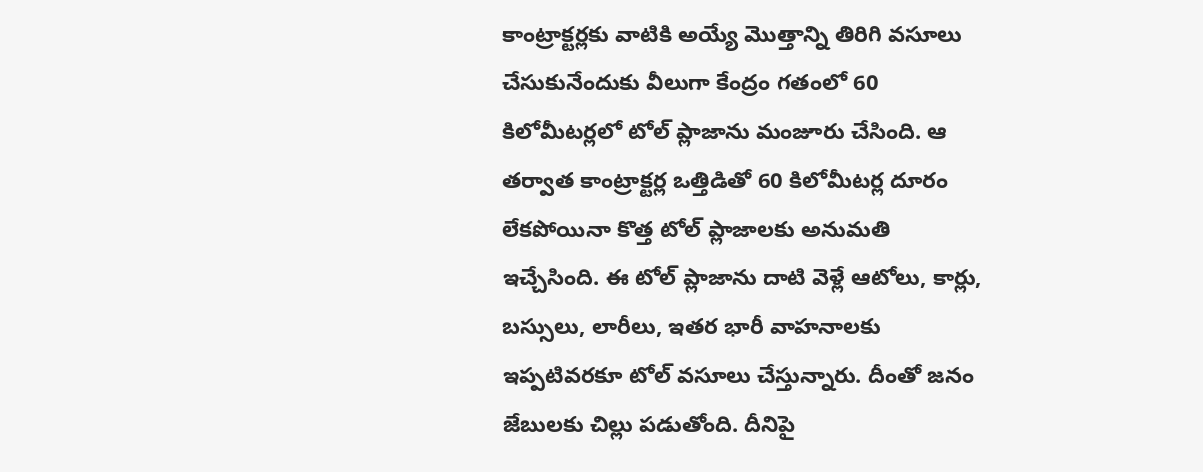కాంట్రాక్టర్లకు వాటికి అయ్యే మొత్తాన్ని తిరిగి వసూలు చేసుకునేందుకు వీలుగా కేంద్రం గతంలో 60 కిలోమీటర్లలో టోల్ ప్లాజాను మంజూరు చేసింది. ఆ తర్వాత కాంట్రాక్టర్ల ఒత్తిడితో 60 కిలోమీటర్ల దూరం లేకపోయినా కొత్త టోల్ ప్లాజాలకు అనుమతి ఇచ్చేసింది. ఈ టోల్ ప్లాజాను దాటి వెళ్లే ఆటోలు, కార్లు, బస్సులు, లారీలు, ఇతర భారీ వాహనాలకు ఇప్పటివరకూ టోల్ వసూలు చేస్తున్నారు. దీంతో జనం జేబులకు చిల్లు పడుతోంది. దీనిపై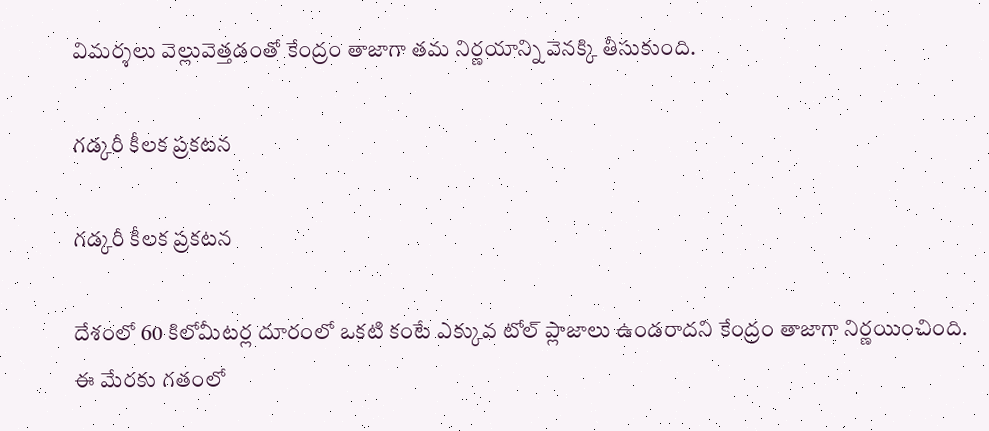విమర్శలు వెల్లువెత్తడంతో కేంద్రం తాజాగా తమ నిర్ణయాన్ని వెనక్కి తీసుకుంది.

గడ్కరీ కీలక ప్రకటన

గడ్కరీ కీలక ప్రకటన

దేశంలో 60 కిలోమీటర్ల దూరంలో ఒకటి కంటే ఎక్కువ టోల్ ప్లాజాలు ఉండరాదని కేంద్రం తాజాగా నిర్ణయించింది. ఈ మేరకు గతంలో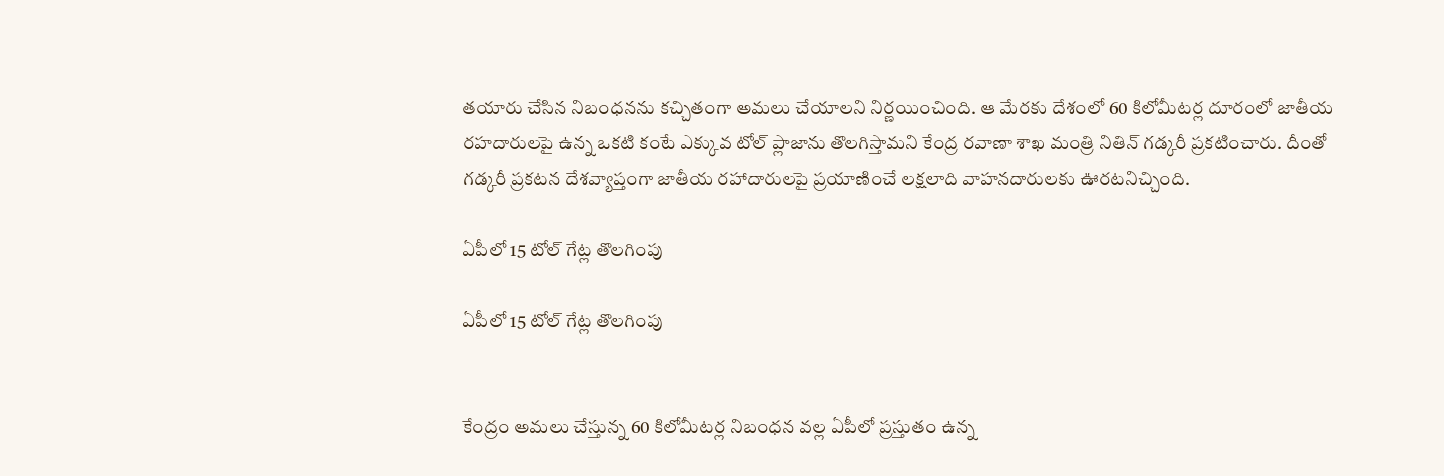తయారు చేసిన నిబంధనను కచ్చితంగా అమలు చేయాలని నిర్ణయించింది. ఆ మేరకు దేశంలో 60 కిలోమీటర్ల దూరంలో జాతీయ రహదారులపై ఉన్న ఒకటి కంటే ఎక్కువ టోల్ ప్లాజాను తొలగిస్తామని కేంద్ర రవాణా శాఖ మంత్రి నితిన్ గడ్కరీ ప్రకటించారు. దీంతో గడ్కరీ ప్రకటన దేశవ్యాప్తంగా జాతీయ రహాదారులపై ప్రయాణించే లక్షలాది వాహనదారులకు ఊరటనిచ్చింది.

ఏపీలో 15 టోల్ గేట్ల తొలగింపు

ఏపీలో 15 టోల్ గేట్ల తొలగింపు


కేంద్రం అమలు చేస్తున్న 60 కిలోమీటర్ల నిబంధన వల్ల ఏపీలో ప్రస్తుతం ఉన్న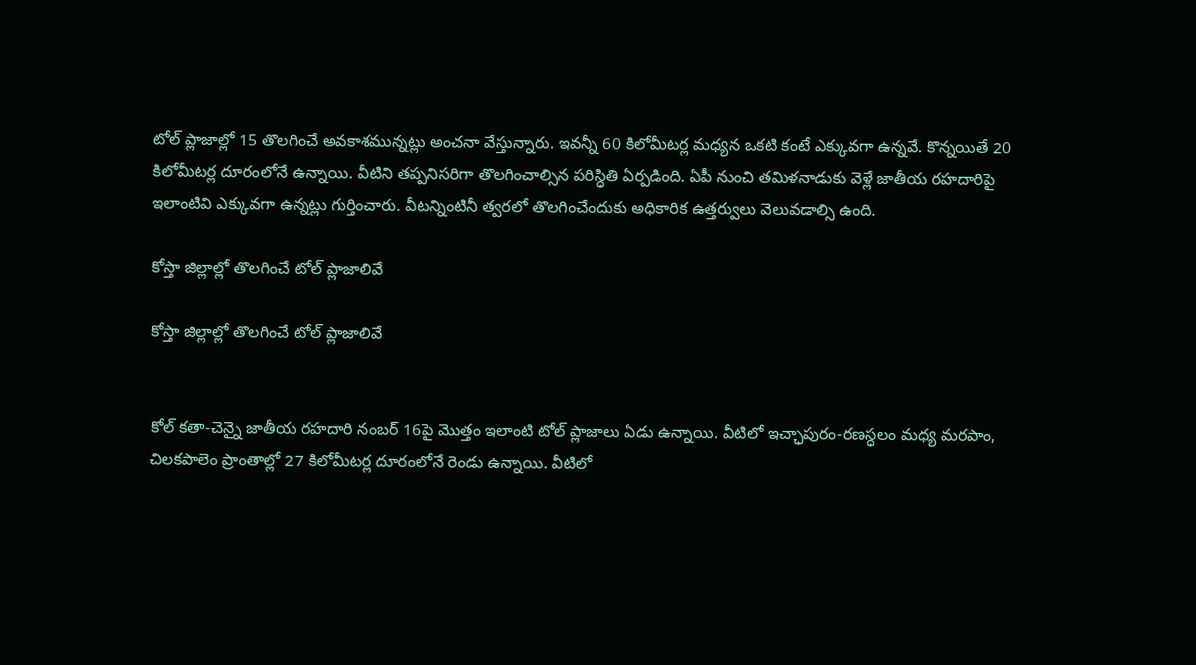టోల్ ప్లాజాల్లో 15 తొలగించే అవకాశమున్నట్లు అంచనా వేస్తున్నారు. ఇవన్నీ 60 కిలోమీటర్ల మధ్యన ఒకటి కంటే ఎక్కువగా ఉన్నవే. కొన్నయితే 20 కిలోమీటర్ల దూరంలోనే ఉన్నాయి. వీటిని తప్పనిసరిగా తొలగించాల్సిన పరిస్ధితి ఏర్పడింది. ఏపీ నుంచి తమిళనాడుకు వెళ్లే జాతీయ రహదారిపై ఇలాంటివి ఎక్కువగా ఉన్నట్లు గుర్తించారు. వీటన్నింటినీ త్వరలో తొలగించేందుకు అధికారిక ఉత్తర్వులు వెలువడాల్సి ఉంది.

కోస్తా జిల్లాల్లో తొలగించే టోల్ ప్లాజాలివే

కోస్తా జిల్లాల్లో తొలగించే టోల్ ప్లాజాలివే


కోల్ కతా-చెన్నై జాతీయ రహదారి నంబర్ 16పై మొత్తం ఇలాంటి టోల్ ప్లాజాలు ఏడు ఉన్నాయి. వీటిలో ఇచ్ఛాపురం-రణస్ధలం మధ్య మరపాం, చిలకపాలెం ప్రాంతాల్లో 27 కిలోమీటర్ల దూరంలోనే రెండు ఉన్నాయి. వీటిలో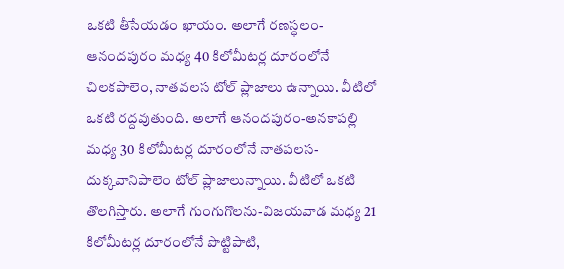ఒకటి తీసేయడం ఖాయం. అలాగే రణస్ధలం-ఆనందపురం మధ్య 40 కిలోమీటర్ల దూరంలోనే చిలకపాలెం, నాతవలస టోల్ ప్లాజాలు ఉన్నాయి. వీటిలో ఒకటి రద్దవుతుంది. అలాగే ఆనందపురం-అనకాపల్లి మధ్య 30 కిలోమీటర్ల దూరంలోనే నాతపలస-దుక్కవానిపాలెం టోల్ ప్లాజాలున్నాయి. వీటిలో ఒకటి తొలగిస్తారు. అలాగే గుంగుగొలను-విజయవాడ మధ్య 21 కిలోమీటర్ల దూరంలోనే పొట్టిపాటి,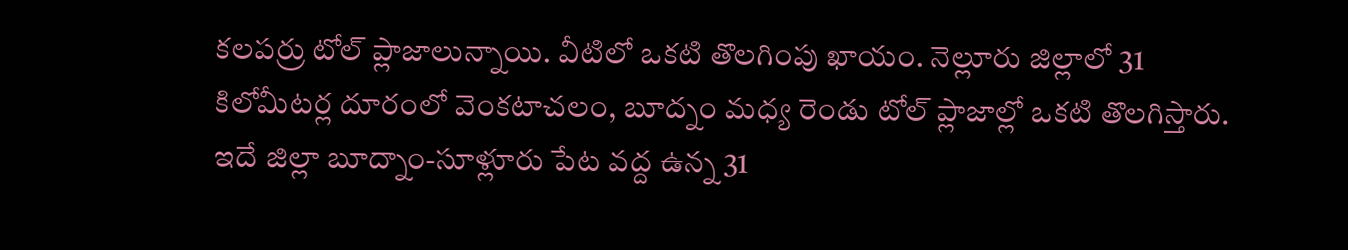కలపర్రు టోల్ ప్లాజాలున్నాయి. వీటిలో ఒకటి తొలగింపు ఖాయం. నెల్లూరు జిల్లాలో 31 కిలోమీటర్ల దూరంలో వెంకటాచలం, బూద్నం మధ్య రెండు టోల్ ప్లాజాల్లో ఒకటి తొలగిస్తారు. ఇదే జిల్లా బూద్నాం-సూళ్లూరు పేట వద్ద ఉన్న 31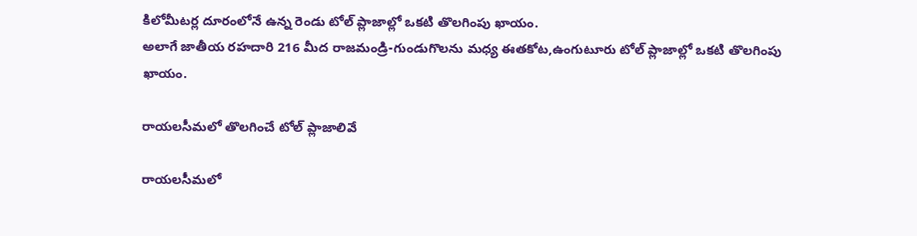కిలోమీటర్ల దూరంలోనే ఉన్న రెండు టోల్ ప్లాజాల్లో ఒకటి తొలగింపు ఖాయం.
అలాగే జాతీయ రహదారి 216 మీద రాజమండ్రి-గుండుగొలను మధ్య ఈతకోట,ఉంగుటూరు టోల్ ప్లాజాల్లో ఒకటి తొలగింపు ఖాయం.

రాయలసీమలో తొలగించే టోల్ ప్లాజాలివే

రాయలసీమలో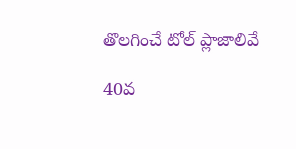తొలగించే టోల్ ప్లాజాలివే

40వ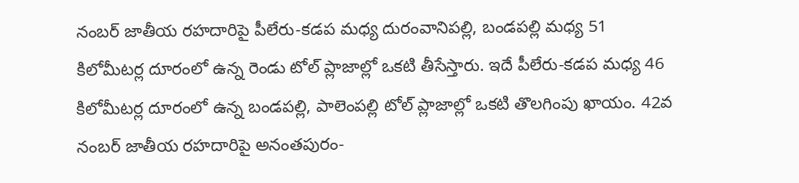నంబర్ జాతీయ రహదారిపై పీలేరు-కడప మధ్య దురంవానిపల్లి, బండపల్లి మధ్య 51 కిలోమీటర్ల దూరంలో ఉన్న రెండు టోల్ ప్లాజాల్లో ఒకటి తీసేస్తారు. ఇదే పీలేరు-కడప మధ్య 46 కిలోమీటర్ల దూరంలో ఉన్న బండపల్లి, పాలెంపల్లి టోల్ ప్లాజాల్లో ఒకటి తొలగింపు ఖాయం. 42వ నంబర్ జాతీయ రహదారిపై అనంతపురం-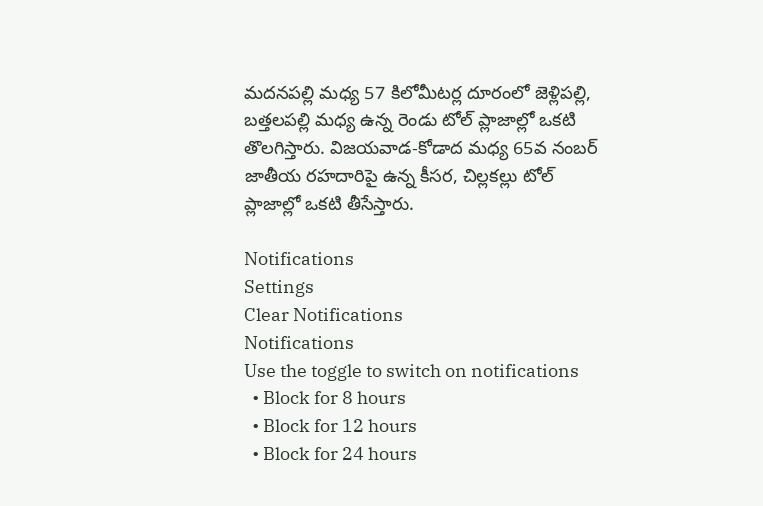మదనపల్లి మధ్య 57 కిలోమీటర్ల దూరంలో జెళ్లిపల్లి, బత్తలపల్లి మధ్య ఉన్న రెండు టోల్ ప్లాజాల్లో ఒకటి తొలగిస్తారు. విజయవాడ-కోడాద మధ్య 65వ నంబర్ జాతీయ రహదారిపై ఉన్న కీసర, చిల్లకల్లు టోల్ ప్లాజాల్లో ఒకటి తీసేస్తారు.

Notifications
Settings
Clear Notifications
Notifications
Use the toggle to switch on notifications
  • Block for 8 hours
  • Block for 12 hours
  • Block for 24 hours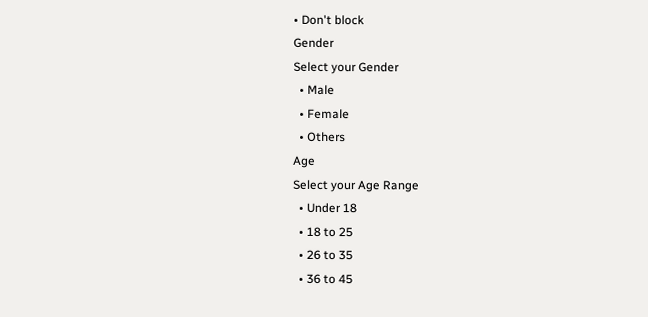• Don't block
Gender
Select your Gender
  • Male
  • Female
  • Others
Age
Select your Age Range
  • Under 18
  • 18 to 25
  • 26 to 35
  • 36 to 45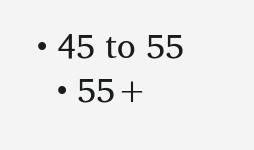• 45 to 55
  • 55+